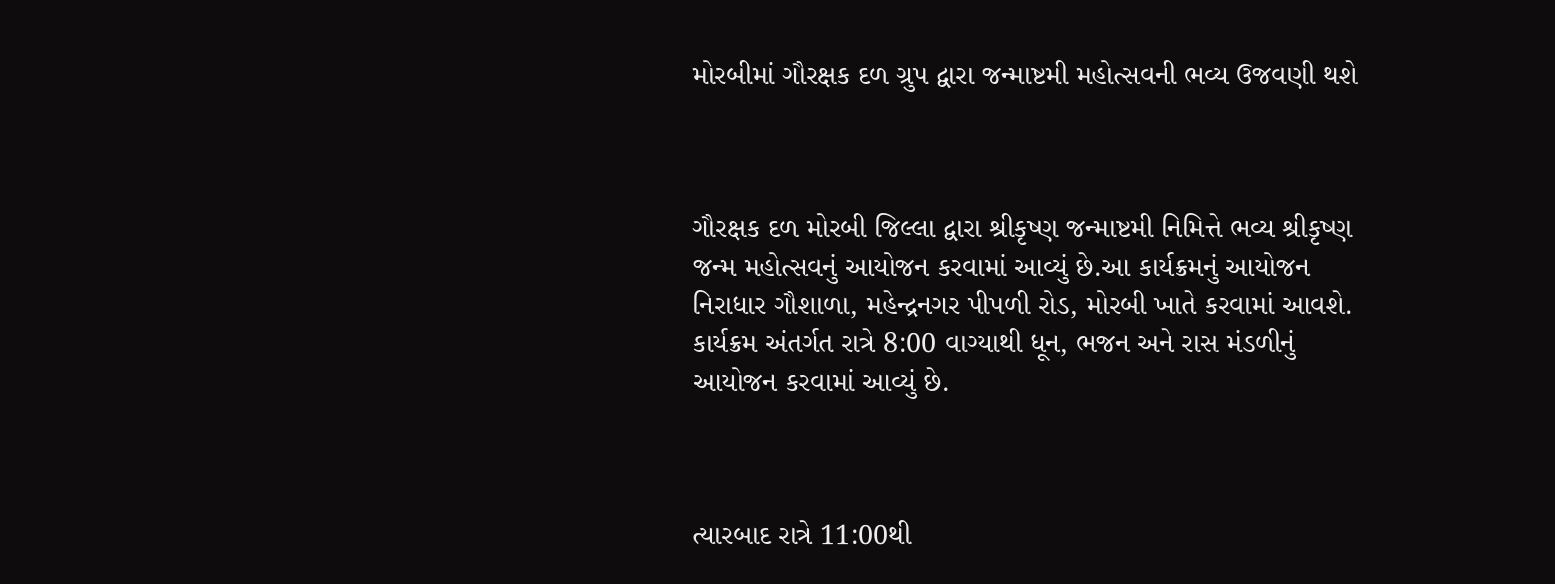મોરબીમાં ગૌરક્ષક દળ ગ્રુપ દ્વારા જન્માષ્ટમી મહોત્સવની ભવ્ય ઉજવણી થશે



ગૌરક્ષક દળ મોરબી જિલ્લા દ્વારા શ્રીકૃષ્ણ જન્માષ્ટમી નિમિત્તે ભવ્ય શ્રીકૃષ્ણ જન્મ મહોત્સવનું આયોજન કરવામાં આવ્યું છે.આ કાર્યક્રમનું આયોજન નિરાધાર ગૌશાળા, મહેન્દ્રનગર પીપળી રોડ, મોરબી ખાતે કરવામાં આવશે. કાર્યક્રમ અંતર્ગત રાત્રે 8:00 વાગ્યાથી ધૂન, ભજન અને રાસ મંડળીનું આયોજન કરવામાં આવ્યું છે.



ત્યારબાદ રાત્રે 11:00થી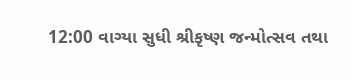12:00 વાગ્યા સુધી શ્રીકૃષ્ણ જન્મોત્સવ તથા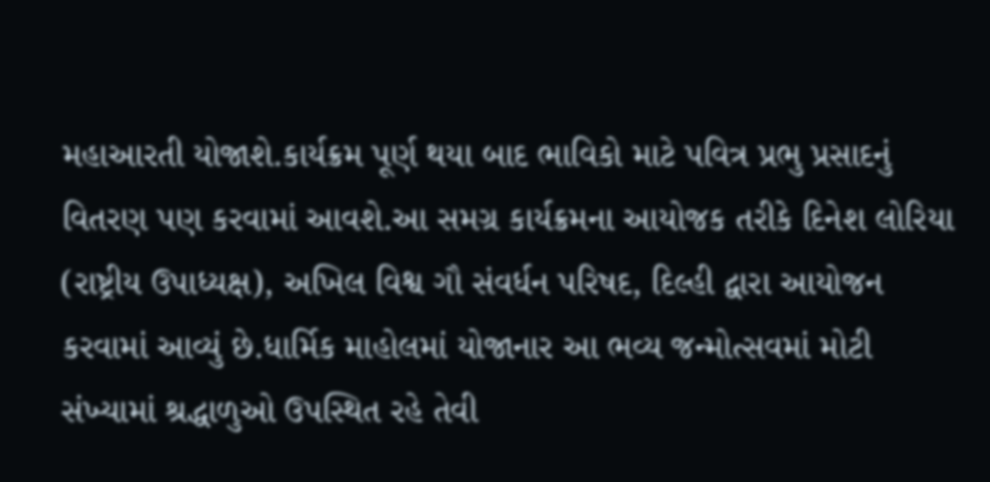મહાઆરતી યોજાશે.કાર્યક્રમ પૂર્ણ થયા બાદ ભાવિકો માટે પવિત્ર પ્રભુ પ્રસાદનું વિતરણ પણ કરવામાં આવશે.આ સમગ્ર કાર્યક્રમના આયોજક તરીકે દિનેશ લોરિયા (રાષ્ટ્રીય ઉપાધ્યક્ષ), અખિલ વિશ્વ ગૌ સંવર્ધન પરિષદ, દિલ્હી દ્વારા આયોજન કરવામાં આવ્યું છે.ધાર્મિક માહોલમાં યોજાનાર આ ભવ્ય જન્મોત્સવમાં મોટી સંખ્યામાં શ્રદ્ધાળુઓ ઉપસ્થિત રહે તેવી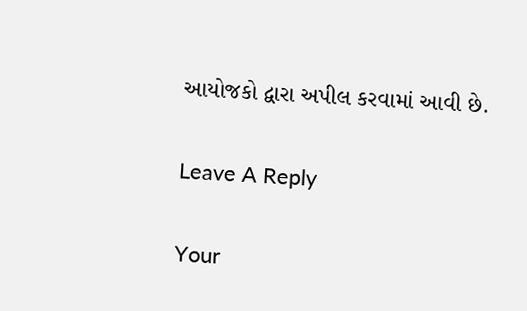આયોજકો દ્વારા અપીલ કરવામાં આવી છે.

Leave A Reply

Your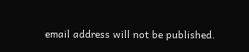email address will not be published.